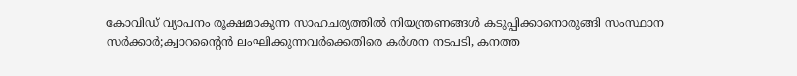കോവിഡ് വ്യാപനം രൂക്ഷമാകുന്ന സാഹചര്യത്തില്‍ നിയന്ത്രണങ്ങള്‍ കടുപ്പിക്കാനൊരുങ്ങി സംസ്ഥാന സര്‍ക്കാര്‍;ക്വാറന്റൈന്‍ ലംഘിക്കുന്നവർക്കെതിരെ കർശന നടപടി, കനത്ത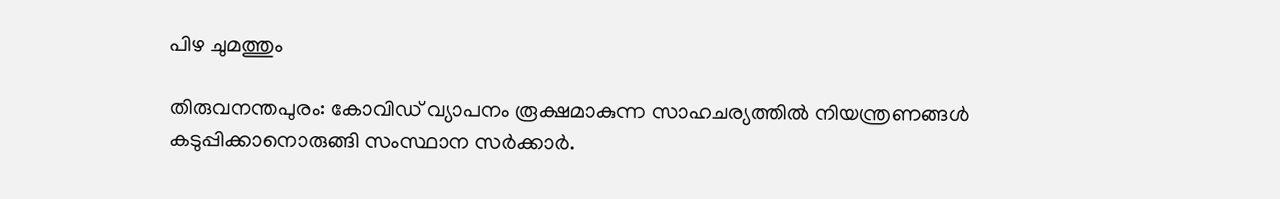പിഴ ചുമത്തും

തിരുവനന്തപുരം: കോവിഡ് വ്യാപനം രൂക്ഷമാകുന്ന സാഹചര്യത്തില്‍ നിയന്ത്രണങ്ങള്‍ കടുപ്പിക്കാനൊരുങ്ങി സംസ്ഥാന സര്‍ക്കാര്‍.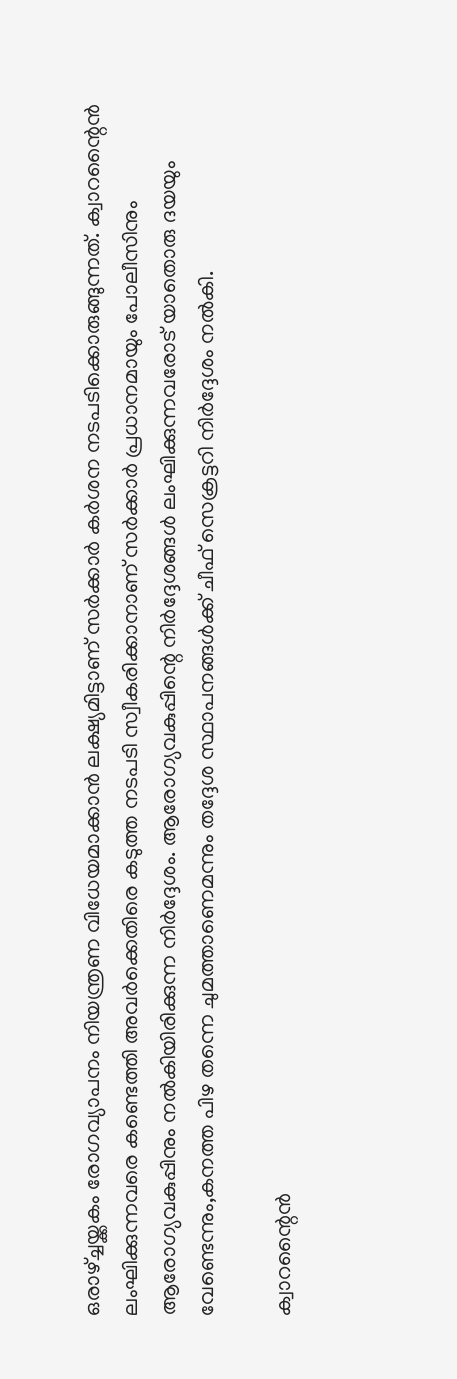ഒരാഴ്ച്ചയ്ക്കകം രോഗവ്യാപനം നിയന്ത്രണ വിധേയമാക്കാന്‍ ലക്ഷ്യമിട്ടാണ് സര്‍ക്കാര്‍ കര്‍ശന നടപടിക്കൊരുങ്ങുന്നത്. ക്വാറന്റൈന്‍ ലംഘിക്കുന്നവരെ കണ്ടെത്തി അവര്‍ക്കെതിരെ കടുത്ത നടപടി സ്വീകരിക്കാനാണ് സര്‍ക്കാര്‍ പ്രധാനമായും പോലീസിനും ആരോഗ്യവകുപ്പിനും നൽകിയിരിക്കുന്ന നിർദ്ദേശം. ആരോഗ്യവകുപ്പിന്റെ നിര്‍ദ്ദേശങ്ങള്‍ ലംഘിക്കുന്നവരോട് യാതൊരു ദയയും വേണ്ടെന്നും,കനത്ത പിഴ തന്നെ ചുമത്താണെമന്നും തദ്ദേശ സ്ഥാപനങ്ങള്‍ക്ക് ചീഫ് സെക്രട്ടറി നിര്‍ദ്ദേശം നല്‍കി.

ക്വാറന്റൈന്‍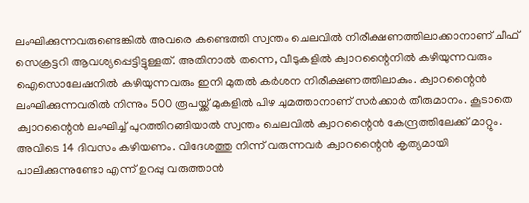ലംഘിക്കുന്നവരുണ്ടെങ്കില്‍ അവരെ കണ്ടെത്തി സ്വന്തം ചെലവില്‍ നിരീക്ഷണത്തിലാക്കാനാണ് ചീഫ് സെക്രട്ടറി ആവശ്യപ്പെട്ടിട്ടുള്ളത്. അതിനാൽ തന്നെ, വീടുകളില്‍ ക്വാറന്റൈനില്‍ കഴിയുന്നവരും ഐസൊലേഷനില്‍ കഴിയുന്നവരും ഇനി മുതല്‍ കര്‍ശന നിരീക്ഷണത്തിലാകും. ക്വാറന്റൈന്‍ ലംഘിക്കുന്നവരില്‍ നിന്നും 500 രൂപയ്ക്ക് മുകളില്‍ പിഴ ചുമത്താനാണ് സര്‍ക്കാര്‍ തീരുമാനം. കൂടാതെ ക്വാറന്റൈന്‍ ലംഘിച്ച് പുറത്തിറങ്ങിയാല്‍ സ്വന്തം ചെലവില്‍ ക്വാറന്റൈന്‍ കേന്ദ്രത്തിലേക്ക് മാറ്റും. അവിടെ 14 ദിവസം കഴിയണം. വിദേശത്തു നിന്ന് വരുന്നവര്‍ ക്വാറന്റൈന്‍ കൃത്യമായി പാലിക്കുന്നുണ്ടോ എന്ന് ഉറപ്പു വരുത്താന്‍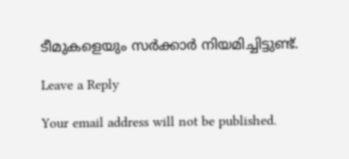ടീമുകളെയും സര്‍ക്കാര്‍ നിയമിച്ചിട്ടുണ്ട്.

Leave a Reply

Your email address will not be published.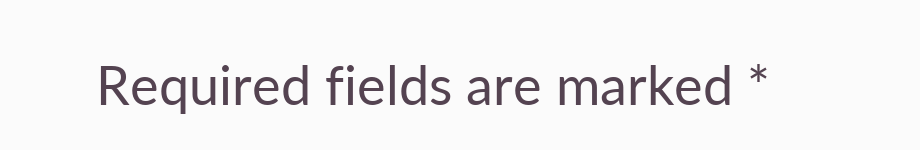Required fields are marked *